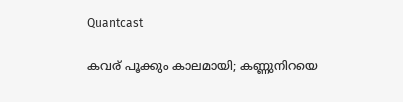Quantcast

കവര് പൂക്കും കാലമായി; കണ്ണുനിറയെ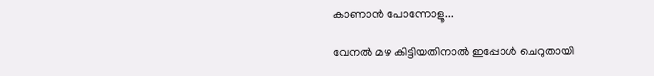കാണാന്‍ പോന്നോളൂ...

വേനല്‍ മഴ കിട്ടിയതിനാല്‍ ഇപ്പോള്‍ ചെറുതായി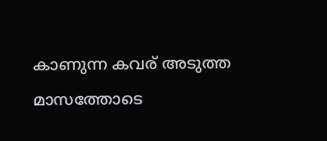കാണുന്ന കവര് അടുത്ത മാസത്തോടെ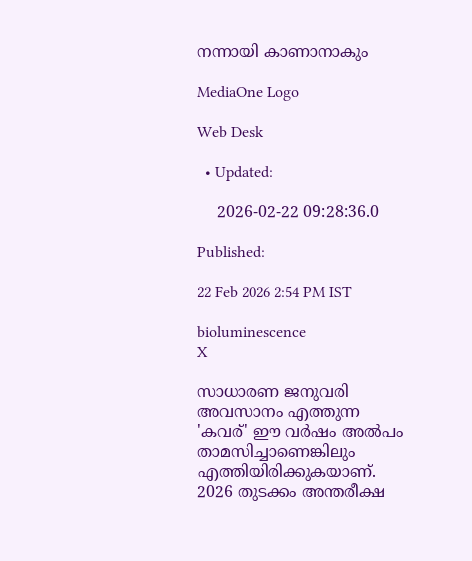നന്നായി കാണാനാകും

MediaOne Logo

Web Desk

  • Updated:

    2026-02-22 09:28:36.0

Published:

22 Feb 2026 2:54 PM IST

bioluminescence
X

സാധാരണ ജനുവരി അവസാനം എത്തുന്ന 'കവര്' ഈ വര്‍ഷം അല്‍പം താമസിച്ചാണെങ്കിലും എത്തിയിരിക്കുകയാണ്. 2026 തുടക്കം അന്തരീക്ഷ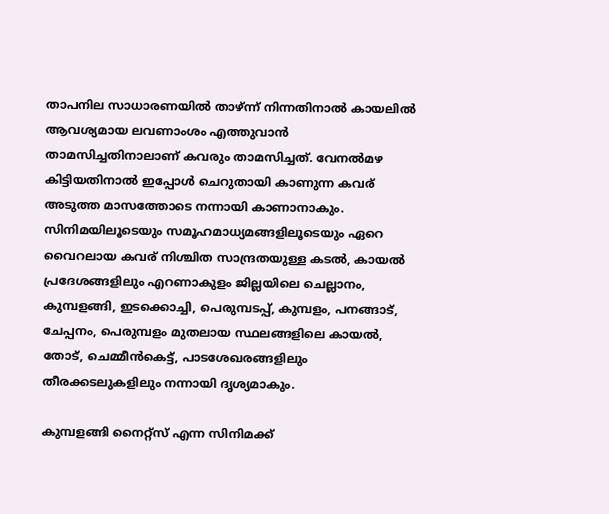താപനില സാധാരണയില്‍ താഴ്ന്ന് നിന്നതിനാല്‍ കായലില്‍ ആവശ്യമായ ലവണാംശം എത്തുവാന്‍ താമസിച്ചതിനാലാണ് കവരും താമസിച്ചത്. വേനല്‍മഴ കിട്ടിയതിനാല്‍ ഇപ്പോള്‍ ചെറുതായി കാണുന്ന കവര് അടുത്ത മാസത്തോടെ നന്നായി കാണാനാകും. സിനിമയിലൂടെയും സമൂഹമാധ്യമങ്ങളിലൂടെയും ഏറെ വൈറലായ കവര് നിശ്ചിത സാന്ദ്രതയുള്ള കടല്‍, കായല്‍ പ്രദേശങ്ങളിലും എറണാകുളം ജില്ലയിലെ ചെല്ലാനം, കുമ്പളങ്ങി, ഇടക്കൊച്ചി, പെരുമ്പടപ്പ്, കുമ്പളം, പനങ്ങാട്, ചേപ്പനം, പെരുമ്പളം മുതലായ സ്ഥലങ്ങളിലെ കായല്‍, തോട്, ചെമ്മീന്‍കെട്ട്, പാടശേഖരങ്ങളിലും തീരക്കടലുകളിലും നന്നായി ദൃശ്യമാകും.

കുമ്പളങ്ങി നൈറ്റ്‌സ് എന്ന സിനിമക്ക്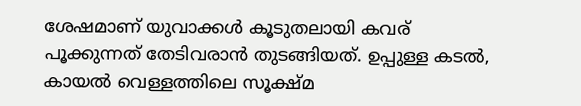ശേഷമാണ് യുവാക്കള്‍ കൂടുതലായി കവര് പൂക്കുന്നത് തേടിവരാന്‍ തുടങ്ങിയത്. ഉപ്പുള്ള കടല്‍, കായല്‍ വെള്ളത്തിലെ സൂക്ഷ്മ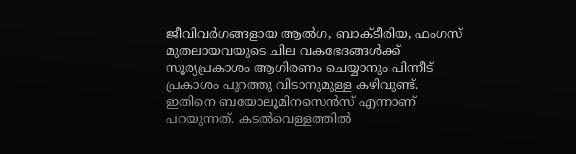ജീവിവര്‍ഗങ്ങളായ ആല്‍ഗ, ബാക്ടീരിയ, ഫംഗസ് മുതലായവയുടെ ചില വകഭേദങ്ങള്‍ക്ക് സൂര്യപ്രകാശം ആഗിരണം ചെയ്യാനും പിന്നീട് പ്രകാശം പുറത്തു വിടാനുമുള്ള കഴിവുണ്ട്. ഇതിനെ ബയോലൂമിനസെന്‍സ് എന്നാണ് പറയുന്നത്. കടല്‍വെള്ളത്തില്‍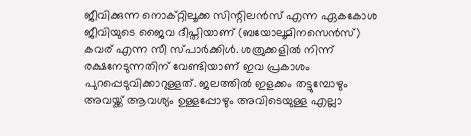ജീവിക്കുന്ന നൊക്റ്റിലൂക്ക സിന്റിലന്‍സ് എന്ന ഏകകോശ ജീവിയുടെ ജൈവ ദീപ്തിയാണ് (ബയോലൂമിനസെന്‍സ്) കവര് എന്ന സീ സ്പാര്‍ക്കിള്‍. ശത്രുക്കളില്‍ നിന്ന് രക്ഷനേടുന്നതിന് വേണ്ടിയാണ് ഇവ പ്രകാശം പുറപ്പെടുവിക്കാറുള്ളത്. ജലത്തില്‍ ഇളക്കം തട്ടുമ്പോഴും അവയ്ക്ക് ആവശ്യം ഉള്ളപ്പോഴും അവിടെയുള്ള എല്ലാ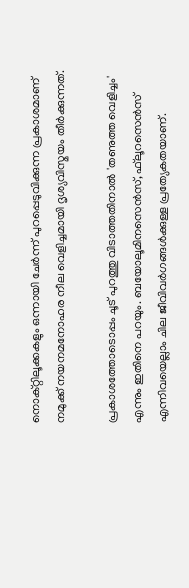നൊക്റ്റിലൂക്കകളും ഒന്നായി ചേര്‍ന്ന് പുറപ്പെടുവിക്കുന്ന പ്രകാശമാണ് നമുക്ക് നയനമനോഹര നീല വെളിച്ചമായി ദൃശ്യവിസ്മയം തീര്‍ക്കുന്നത്.

പ്രകാശത്തോടൊപ്പം ചൂട് പുറത്തു വിടാത്തതിനാല്‍ 'തണുത്ത വെളിച്ചം' എന്നും ഇതിനെ പറയും. ബയോലൂമിനസെന്‍സ്, ഫ്‌ലൂറസെന്‍സ് എന്നിവയെല്ലാം ചില ജീവിവര്‍ഗങ്ങള്‍ക്കുള്ള പ്രത്യേകതയാണ്.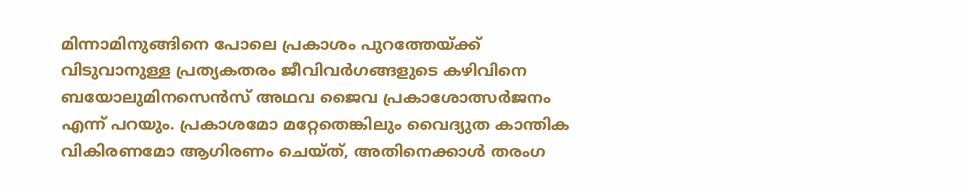മിന്നാമിനുങ്ങിനെ പോലെ പ്രകാശം പുറത്തേയ്ക്ക് വിടുവാനുള്ള പ്രത്യകതരം ജീവിവര്‍ഗങ്ങളുടെ കഴിവിനെ ബയോലുമിനസെന്‍സ് അഥവ ജൈവ പ്രകാശോത്സര്‍ജനം എന്ന് പറയും. പ്രകാശമോ മറ്റേതെങ്കിലും വൈദ്യുത കാന്തിക വികിരണമോ ആഗിരണം ചെയ്ത്, അതിനെക്കാള്‍ തരംഗ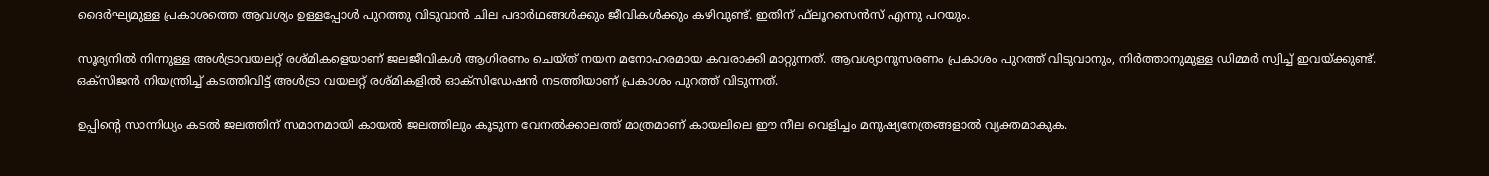ദൈര്‍ഘ്യമുള്ള പ്രകാശത്തെ ആവശ്യം ഉള്ളപ്പോള്‍ പുറത്തു വിടുവാന്‍ ചില പദാര്‍ഥങ്ങള്‍ക്കും ജീവികള്‍ക്കും കഴിവുണ്ട്. ഇതിന് ഫ്‌ലൂറസെന്‍സ് എന്നു പറയും.

സൂര്യനില്‍ നിന്നുള്ള അള്‍ട്രാവയലറ്റ് രശ്മികളെയാണ് ജലജീവികള്‍ ആഗിരണം ചെയ്ത് നയന മനോഹരമായ കവരാക്കി മാറ്റുന്നത്. ആവശ്യാനുസരണം പ്രകാശം പുറത്ത് വിടുവാനും, നിര്‍ത്താനുമുള്ള ഡിമ്മര്‍ സ്വിച്ച് ഇവയ്ക്കുണ്ട്. ഒക്‌സിജന്‍ നിയന്ത്രിച്ച് കടത്തിവിട്ട് അള്‍ട്രാ വയലറ്റ് രശ്മികളില്‍ ഓക്‌സിഡേഷന്‍ നടത്തിയാണ് പ്രകാശം പുറത്ത് വിടുന്നത്.

ഉപ്പിന്റെ സാന്നിധ്യം കടല്‍ ജലത്തിന് സമാനമായി കായല്‍ ജലത്തിലും കൂടുന്ന വേനല്‍ക്കാലത്ത് മാത്രമാണ് കായലിലെ ഈ നീല വെളിച്ചം മനുഷ്യനേത്രങ്ങളാല്‍ വ്യക്തമാകുക.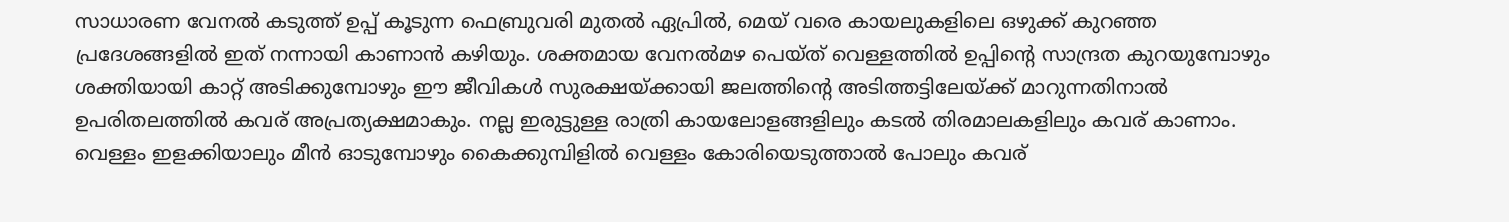സാധാരണ വേനല്‍ കടുത്ത് ഉപ്പ് കൂടുന്ന ഫെബ്രുവരി മുതല്‍ ഏപ്രില്‍, മെയ് വരെ കായലുകളിലെ ഒഴുക്ക് കുറഞ്ഞ പ്രദേശങ്ങളില്‍ ഇത് നന്നായി കാണാന്‍ കഴിയും. ശക്തമായ വേനല്‍മഴ പെയ്ത് വെള്ളത്തില്‍ ഉപ്പിന്റെ സാന്ദ്രത കുറയുമ്പോഴും ശക്തിയായി കാറ്റ് അടിക്കുമ്പോഴും ഈ ജീവികള്‍ സുരക്ഷയ്ക്കായി ജലത്തിന്റെ അടിത്തട്ടിലേയ്ക്ക് മാറുന്നതിനാല്‍ ഉപരിതലത്തില്‍ കവര് അപ്രത്യക്ഷമാകും. നല്ല ഇരുട്ടുള്ള രാത്രി കായലോളങ്ങളിലും കടല്‍ തിരമാലകളിലും കവര് കാണാം. വെള്ളം ഇളക്കിയാലും മീന്‍ ഓടുമ്പോഴും കൈക്കുമ്പിളില്‍ വെള്ളം കോരിയെടുത്താല്‍ പോലും കവര്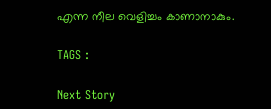എന്ന നീല വെളിച്ചം കാണാനാകും.

TAGS :

Next Story